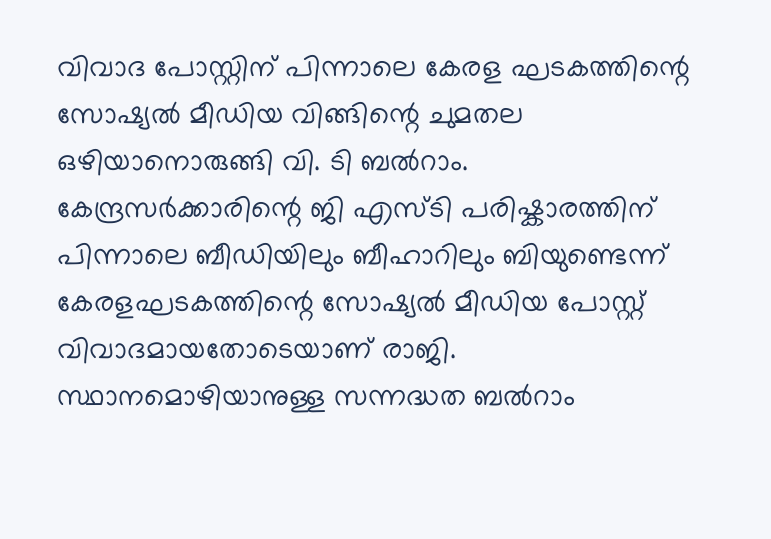വിവാദ പോസ്റ്റിന് പിന്നാലെ കേരള ഘടകത്തിന്റെ സോഷ്യൽ മീഡിയ വിങ്ങിന്റെ ചുമതല ഒഴിയാനൊരുങ്ങി വി. ടി ബൽറാം. കേന്ദ്രസർക്കാരിന്റെ ജി എസ്ടി പരിഷ്കാരത്തിന് പിന്നാലെ ബീഡിയിലും ബീഹാറിലും ബിയുണ്ടെന്ന് കേരളഘടകത്തിന്റെ സോഷ്യൽ മീഡിയ പോസ്റ്റ് വിവാദമായതോടെയാണ് രാജി.
സ്ഥാനമൊഴിയാനുള്ള സന്നദ്ധത ബൽറാം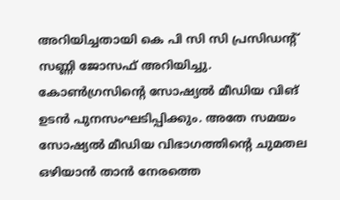അറിയിച്ചതായി കെ പി സി സി പ്രസിഡന്റ് സണ്ണി ജോസഫ് അറിയിച്ചു. കോൺഗ്രസിന്റെ സോഷ്യൽ മീഡിയ വിങ് ഉടൻ പുനസംഘടിപ്പിക്കും. അതേ സമയം സോഷ്യൽ മീഡിയ വിഭാഗത്തിന്റെ ചുമതല ഒഴിയാൻ താൻ നേരത്തെ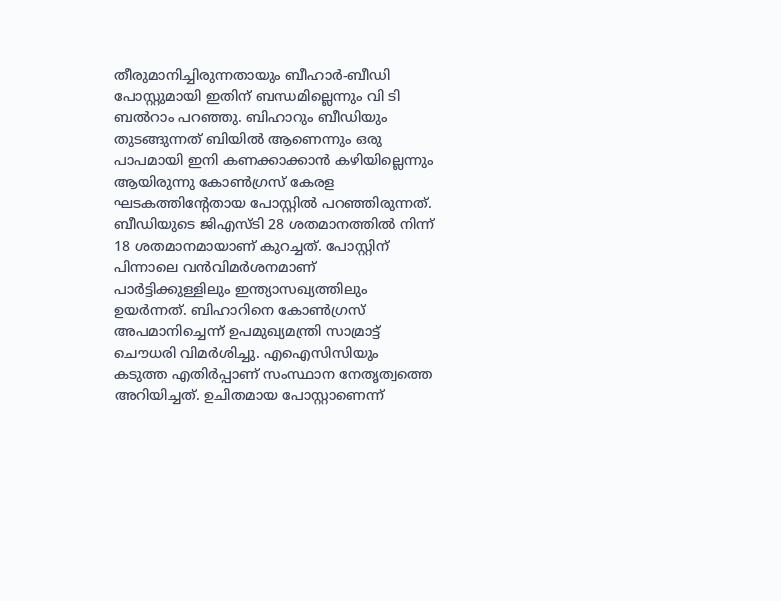തീരുമാനിച്ചിരുന്നതായും ബീഹാർ-ബീഡി പോസ്റ്റുമായി ഇതിന് ബന്ധമില്ലെന്നും വി ടി ബൽറാം പറഞ്ഞു. ബിഹാറും ബീഡിയും തുടങ്ങുന്നത് ബിയിൽ ആണെന്നും ഒരു പാപമായി ഇനി കണക്കാക്കാൻ കഴിയില്ലെന്നും ആയിരുന്നു കോൺഗ്രസ് കേരള ഘടകത്തിന്റേതായ പോസ്റ്റിൽ പറഞ്ഞിരുന്നത്. ബീഡിയുടെ ജിഎസ്ടി 28 ശതമാനത്തിൽ നിന്ന് 18 ശതമാനമായാണ് കുറച്ചത്. പോസ്റ്റിന് പിന്നാലെ വൻവിമർശനമാണ് പാർട്ടിക്കുള്ളിലും ഇന്ത്യാസഖ്യത്തിലും ഉയർന്നത്. ബിഹാറിനെ കോൺഗ്രസ് അപമാനിച്ചെന്ന് ഉപമുഖ്യമന്ത്രി സാമ്രാട്ട് ചൌധരി വിമർശിച്ചു. എഐസിസിയും കടുത്ത എതിർപ്പാണ് സംസ്ഥാന നേതൃത്വത്തെ അറിയിച്ചത്. ഉചിതമായ പോസ്റ്റാണെന്ന്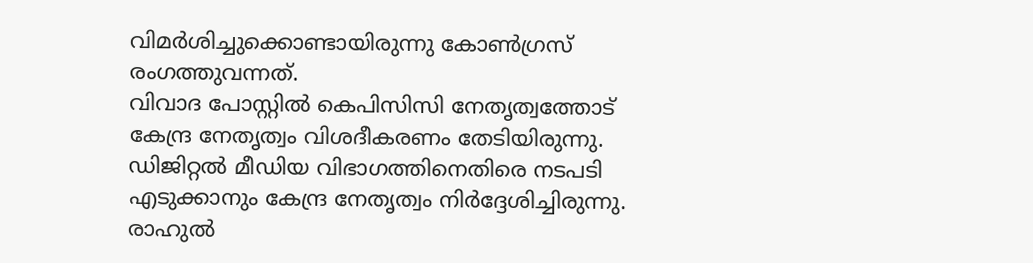വിമർശിച്ചുക്കൊണ്ടായിരുന്നു കോൺഗ്രസ് രംഗത്തുവന്നത്.
വിവാദ പോസ്റ്റിൽ കെപിസിസി നേതൃത്വത്തോട് കേന്ദ്ര നേതൃത്വം വിശദീകരണം തേടിയിരുന്നു. ഡിജിറ്റൽ മീഡിയ വിഭാഗത്തിനെതിരെ നടപടി എടുക്കാനും കേന്ദ്ര നേതൃത്വം നിർദ്ദേശിച്ചിരുന്നു. രാഹുൽ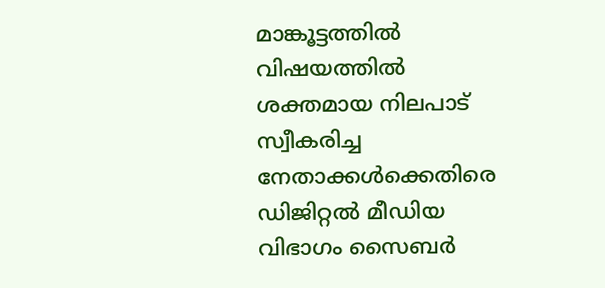മാങ്കൂട്ടത്തിൽ വിഷയത്തിൽ ശക്തമായ നിലപാട് സ്വീകരിച്ച നേതാക്കൾക്കെതിരെ ഡിജിറ്റൽ മീഡിയ വിഭാഗം സൈബർ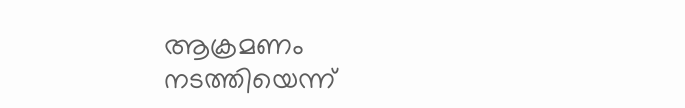ആക്രമണം നടത്തിയെന്ന്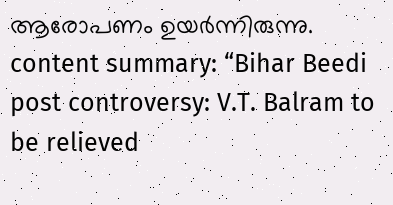ആരോപണം ഉയർന്നിരുന്നു.
content summary: “Bihar Beedi post controversy: V.T. Balram to be relieved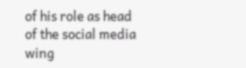of his role as head of the social media wing